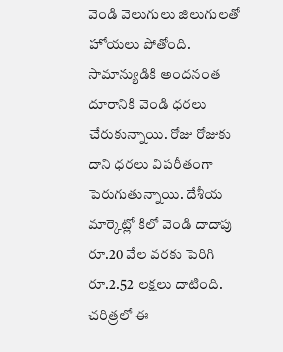వెండి వెలుగులు జిలుగులతో హోయలు పోతోంది. సామాన్యుడికి అందనంత దూరానికి వెండి ధరలు చేరుకున్నాయి. రోజు రోజుకు దాని ధరలు విపరీతంగా పెరుగుతున్నాయి. దేశీయ మార్కెట్లో కిలో వెండి దాదాపు రూ.20 వేల వరకు పెరిగి రూ.2.52 లక్షలు దాటింది. చరిత్రలో ఈ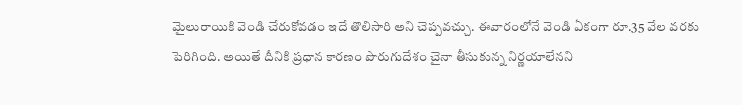మైలురాయికి వెండి చేరుకోవడం ఇదే తొలిసారి అని చెప్పవచ్చు. ఈవారంలోనే వెండి ఏకంగా రూ.35 వేల వరకు పెరిగింది. అయితే దీనికి ప్రధాన కారణం పొరుగుదేశం చైనా తీసుకున్న నిర్ణయాలేనని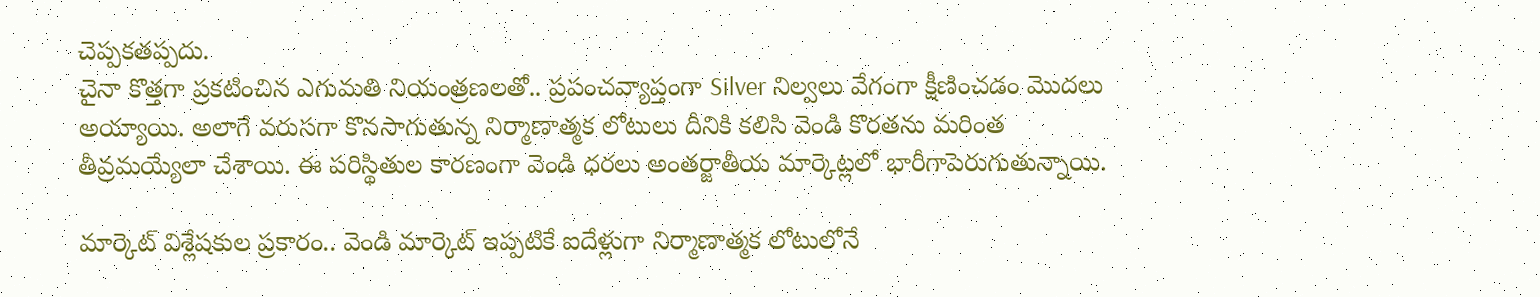చెప్పకతప్పదు.
చైనా కొత్తగా ప్రకటించిన ఎగుమతి నియంత్రణలతో.. ప్రపంచవ్యాప్తంగా Silver నిల్వలు వేగంగా క్షీణించడం మొదలు అయ్యాయి. అలాగే వరుసగా కొనసాగుతున్న నిర్మాణాత్మక లోటులు దీనికి కలిసి వెండి కొరతను మరింత తీవ్రమయ్యేలా చేశాయి. ఈ పరిస్థితుల కారణంగా వెండి ధరలు అంతర్జాతీయ మార్కెట్లలో భారీగాపెరుగుతున్నాయి.

మార్కెట్ విశ్లేషకుల ప్రకారం.. వెండి మార్కెట్ ఇప్పటికే ఐదేళ్లుగా నిర్మాణాత్మక లోటులోనే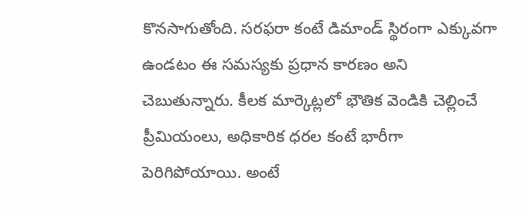కొనసాగుతోంది. సరఫరా కంటే డిమాండ్ స్థిరంగా ఎక్కువగా ఉండటం ఈ సమస్యకు ప్రధాన కారణం అని చెబుతున్నారు. కీలక మార్కెట్లలో భౌతిక వెండికి చెల్లించే ప్రీమియంలు, అధికారిక ధరల కంటే భారీగా పెరిగిపోయాయి. అంటే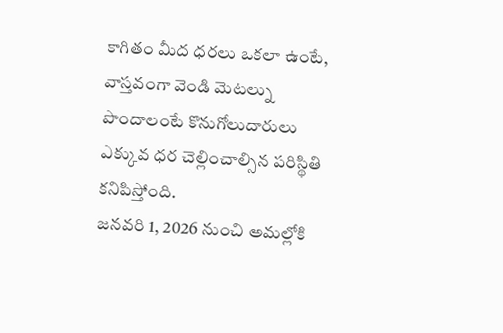కాగితం మీద ధరలు ఒకలా ఉంటే, వాస్తవంగా వెండి మెటల్ను పొందాలంటే కొనుగోలుదారులు ఎక్కువ ధర చెల్లించాల్సిన పరిస్థితి కనిపిస్తోంది.
జనవరి 1, 2026 నుంచి అమల్లోకి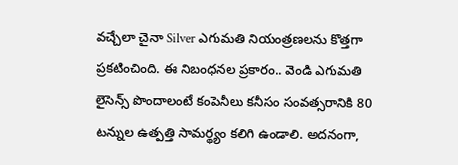వచ్చేలా చైనా Silver ఎగుమతి నియంత్రణలను కొత్తగా ప్రకటించింది. ఈ నిబంధనల ప్రకారం.. వెండి ఎగుమతి లైసెన్స్ పొందాలంటే కంపెనీలు కనీసం సంవత్సరానికి 80 టన్నుల ఉత్పత్తి సామర్థ్యం కలిగి ఉండాలి. అదనంగా,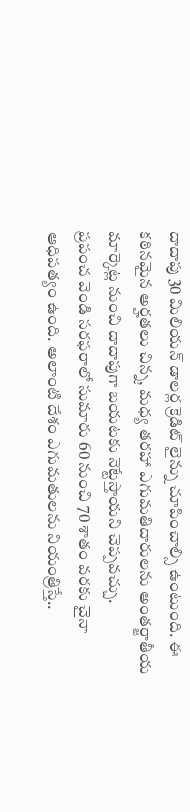దాదాపు 30 మిలియన్ డాలర్ల క్రెడిట్ లైన్ను చూపించాల్సి ఉంటుంది. ఈ కఠినమైన అర్హతలు చిన్న, మధ్య తరహా ఎగుమతిదారులను అంతర్జాతీయ మార్కెట్ల నుంచి దాదాపుగా బయటకు నెట్టేస్తాయని చెప్పవచ్చు.
ప్రపంచ వెండి సరఫరాలో సుమారు 60 నుంచి 70 శాతం వరకు చైనా ఆధిపత్యం ఉంది. అలాంటి దేశం ఎగుమతులను నియంత్రిస్తే..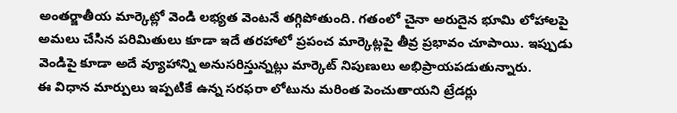అంతర్జాతీయ మార్కెట్లో వెండి లభ్యత వెంటనే తగ్గిపోతుంది. గతంలో చైనా అరుదైన భూమి లోహాలపై అమలు చేసిన పరిమితులు కూడా ఇదే తరహాలో ప్రపంచ మార్కెట్లపై తీవ్ర ప్రభావం చూపాయి. ఇప్పుడు వెండిపై కూడా అదే వ్యూహాన్ని అనుసరిస్తున్నట్లు మార్కెట్ నిపుణులు అభిప్రాయపడుతున్నారు.
ఈ విధాన మార్పులు ఇప్పటికే ఉన్న సరఫరా లోటును మరింత పెంచుతాయని ట్రేడర్లు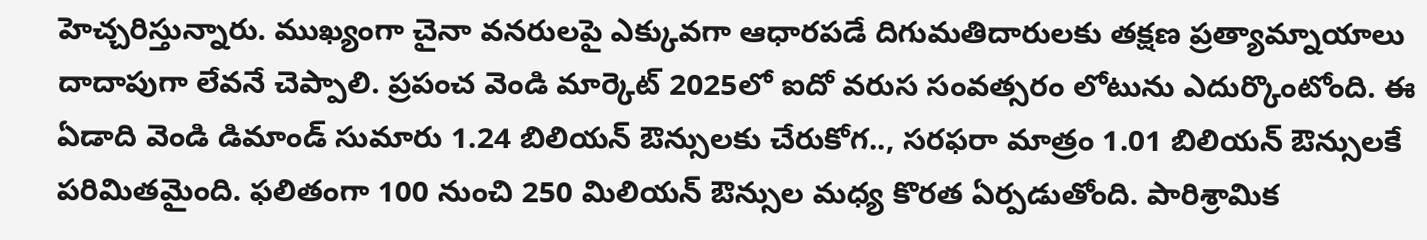హెచ్చరిస్తున్నారు. ముఖ్యంగా చైనా వనరులపై ఎక్కువగా ఆధారపడే దిగుమతిదారులకు తక్షణ ప్రత్యామ్నాయాలు దాదాపుగా లేవనే చెప్పాలి. ప్రపంచ వెండి మార్కెట్ 2025లో ఐదో వరుస సంవత్సరం లోటును ఎదుర్కొంటోంది. ఈ ఏడాది వెండి డిమాండ్ సుమారు 1.24 బిలియన్ ఔన్సులకు చేరుకోగ.., సరఫరా మాత్రం 1.01 బిలియన్ ఔన్సులకే పరిమితమైంది. ఫలితంగా 100 నుంచి 250 మిలియన్ ఔన్సుల మధ్య కొరత ఏర్పడుతోంది. పారిశ్రామిక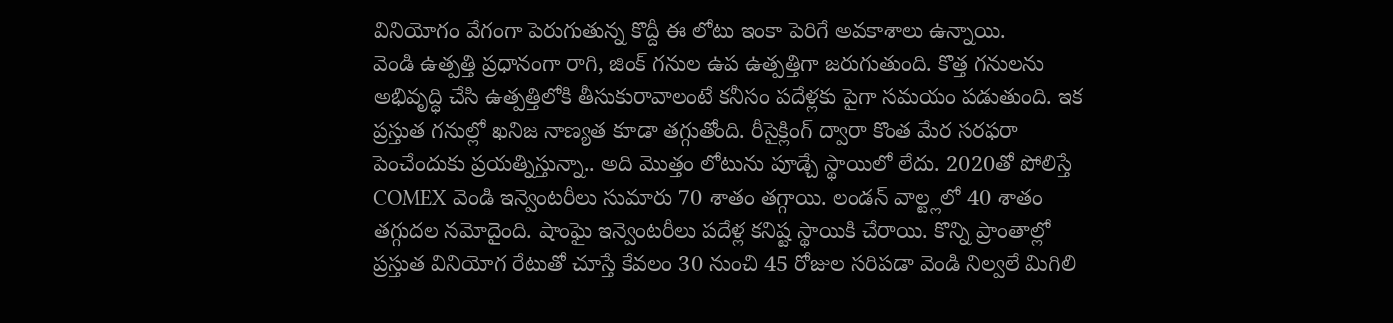వినియోగం వేగంగా పెరుగుతున్న కొద్దీ ఈ లోటు ఇంకా పెరిగే అవకాశాలు ఉన్నాయి.
వెండి ఉత్పత్తి ప్రధానంగా రాగి, జింక్ గనుల ఉప ఉత్పత్తిగా జరుగుతుంది. కొత్త గనులను అభివృద్ధి చేసి ఉత్పత్తిలోకి తీసుకురావాలంటే కనీసం పదేళ్లకు పైగా సమయం పడుతుంది. ఇక ప్రస్తుత గనుల్లో ఖనిజ నాణ్యత కూడా తగ్గుతోంది. రీసైక్లింగ్ ద్వారా కొంత మేర సరఫరా పెంచేందుకు ప్రయత్నిస్తున్నా.. అది మొత్తం లోటును పూడ్చే స్థాయిలో లేదు. 2020తో పోలిస్తే COMEX వెండి ఇన్వెంటరీలు సుమారు 70 శాతం తగ్గాయి. లండన్ వాల్ట్లలో 40 శాతం తగ్గుదల నమోదైంది. షాంఘై ఇన్వెంటరీలు పదేళ్ల కనిష్ట స్థాయికి చేరాయి. కొన్ని ప్రాంతాల్లో ప్రస్తుత వినియోగ రేటుతో చూస్తే కేవలం 30 నుంచి 45 రోజుల సరిపడా వెండి నిల్వలే మిగిలి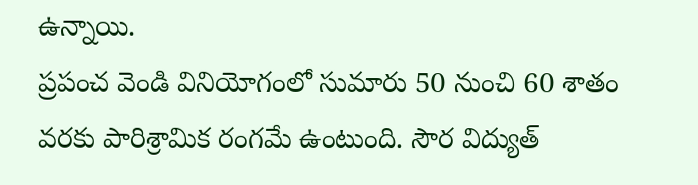ఉన్నాయి.
ప్రపంచ వెండి వినియోగంలో సుమారు 50 నుంచి 60 శాతం వరకు పారిశ్రామిక రంగమే ఉంటుంది. సౌర విద్యుత్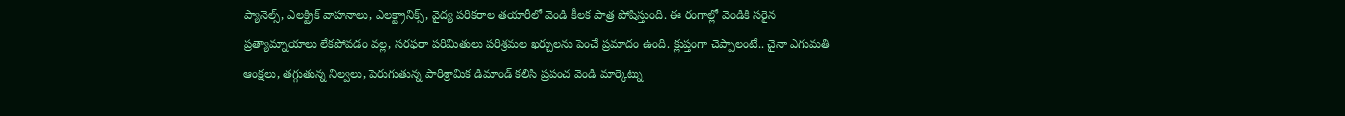ప్యానెల్స్, ఎలక్ట్రిక్ వాహనాలు, ఎలక్ట్రానిక్స్, వైద్య పరికరాల తయారీలో వెండి కీలక పాత్ర పోషిస్తుంది. ఈ రంగాల్లో వెండికి సరైన ప్రత్యామ్నాయాలు లేకపోవడం వల్ల, సరఫరా పరిమితులు పరిశ్రమల ఖర్చులను పెంచే ప్రమాదం ఉంది. క్లుప్తంగా చెప్పాలంటే.. చైనా ఎగుమతి ఆంక్షలు, తగ్గుతున్న నిల్వలు, పెరుగుతున్న పారిశ్రామిక డిమాండ్ కలిసి ప్రపంచ వెండి మార్కెట్ను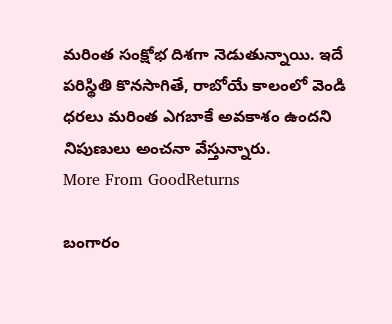మరింత సంక్షోభ దిశగా నెడుతున్నాయి. ఇదే పరిస్థితి కొనసాగితే, రాబోయే కాలంలో వెండి ధరలు మరింత ఎగబాకే అవకాశం ఉందని నిపుణులు అంచనా వేస్తున్నారు.
More From GoodReturns

బంగారం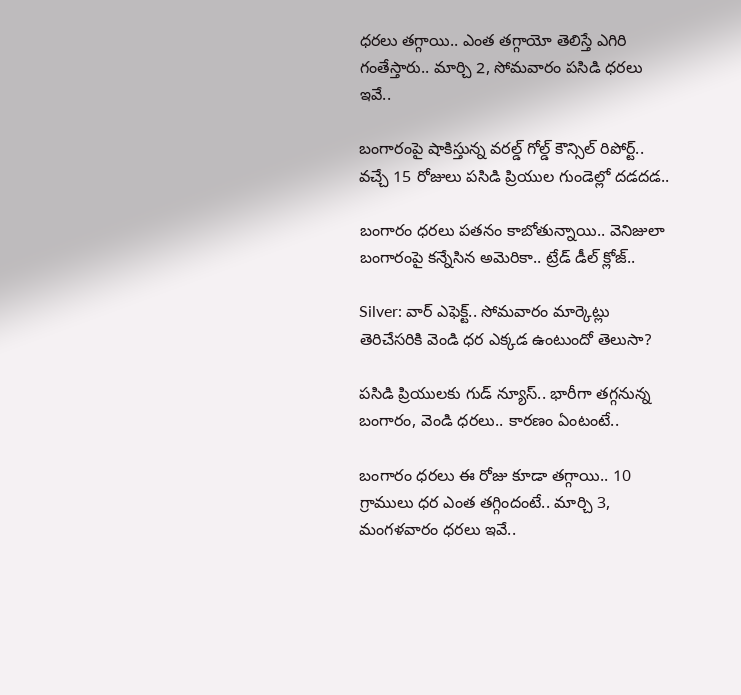ధరలు తగ్గాయి.. ఎంత తగ్గాయో తెలిస్తే ఎగిరి గంతేస్తారు.. మార్చి 2, సోమవారం పసిడి ధరలు ఇవే..

బంగారంపై షాకిస్తున్న వరల్డ్ గోల్డ్ కౌన్సిల్ రిపోర్ట్.. వచ్చే 15 రోజులు పసిడి ప్రియుల గుండెల్లో దడదడ..

బంగారం ధరలు పతనం కాబోతున్నాయి.. వెనిజులా బంగారంపై కన్నేసిన అమెరికా.. ట్రేడ్ డీల్ క్లోజ్..

Silver: వార్ ఎఫెక్ట్.. సోమవారం మార్కెట్లు తెరిచేసరికి వెండి ధర ఎక్కడ ఉంటుందో తెలుసా?

పసిడి ప్రియులకు గుడ్ న్యూస్.. భారీగా తగ్గనున్న బంగారం, వెండి ధరలు.. కారణం ఏంటంటే..

బంగారం ధరలు ఈ రోజు కూడా తగ్గాయి.. 10 గ్రాములు ధర ఎంత తగ్గిందంటే.. మార్చి 3, మంగళవారం ధరలు ఇవే..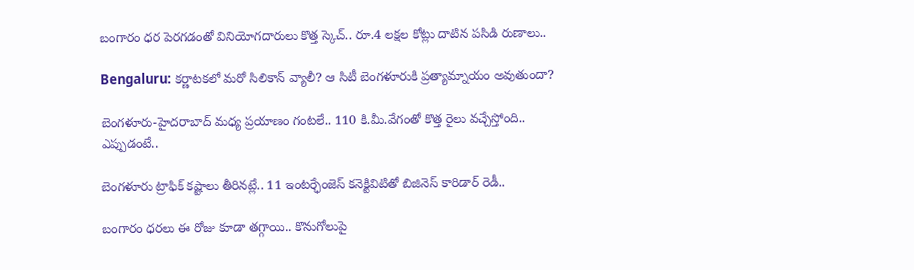బంగారం ధర పెరగడంతో వినియోగదారులు కొత్త స్కెచ్.. రూ.4 లక్షల కోట్లు దాటిన పసిడి రుణాలు..

Bengaluru: కర్ణాటకలో మరో సిలికాన్ వ్యాలీ? ఆ సిటీ బెంగళూరుకి ప్రత్యామ్నాయం అవుతుందా?

బెంగళూరు-హైదరాబాద్ మధ్య ప్రయాణం గంటలే.. 110 కి.మీ.వేగంతో కొత్త రైలు వచ్చేస్తోంది.. ఎప్పుడంటే..

బెంగళూరు ట్రాఫిక్ కష్టాలు తీరినట్లే.. 11 ఇంటర్ఛేంజెస్ కనెక్టివిటితో బిజినెస్ కారిడార్ రెడీ..

బంగారం ధరలు ఈ రోజు కూడా తగ్గాయి.. కొనుగోలుపై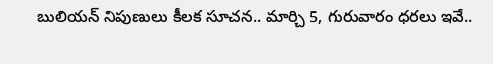బులియన్ నిపుణులు కీలక సూచన.. మార్చి 5, గురువారం ధరలు ఇవే..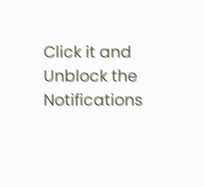Click it and Unblock the Notifications